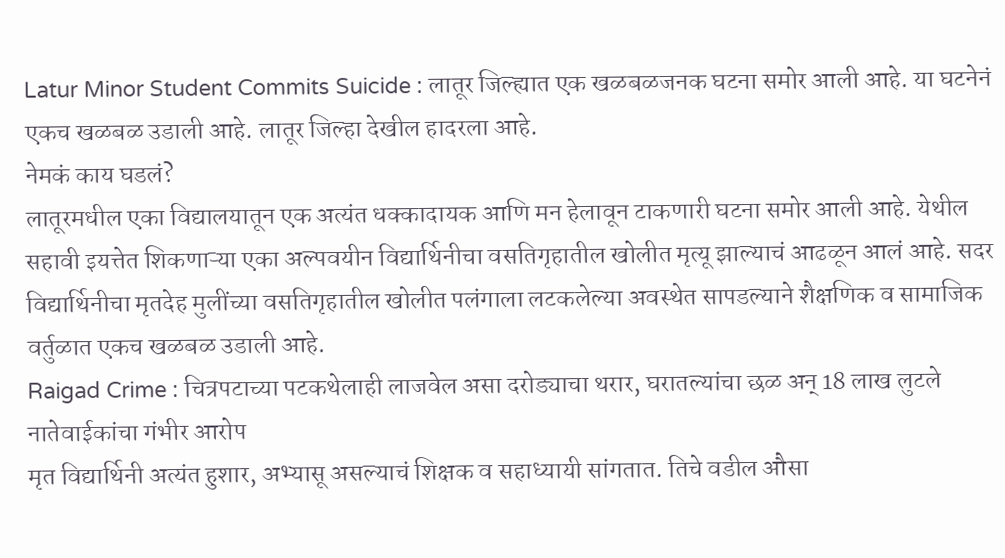Latur Minor Student Commits Suicide : लातूर जिल्ह्यात एक खळबळजनक घटना समोर आली आहे. या घटनेनं एकच खळबळ उडाली आहे. लातूर जिल्हा देखील हादरला आहे.
नेमकं काय घडलं?
लातूरमधील एका विद्यालयातून एक अत्यंत धक्कादायक आणि मन हेलावून टाकणारी घटना समोर आली आहे. येथील सहावी इयत्तेत शिकणाऱ्या एका अल्पवयीन विद्यार्थिनीचा वसतिगृहातील खोलीत मृत्यू झाल्याचं आढळून आलं आहे. सदर विद्यार्थिनीचा मृतदेह मुलींच्या वसतिगृहातील खोलीत पलंगाला लटकलेल्या अवस्थेत सापडल्याने शैक्षणिक व सामाजिक वर्तुळात एकच खळबळ उडाली आहे.
Raigad Crime : चित्रपटाच्या पटकथेलाही लाजवेल असा दरोड्याचा थरार, घरातल्यांचा छळ अन् 18 लाख लुटले
नातेवाईकांचा गंभीर आरोप
मृत विद्यार्थिनी अत्यंत हुशार, अभ्यासू असल्याचं शिक्षक व सहाध्यायी सांगतात. तिचे वडील औसा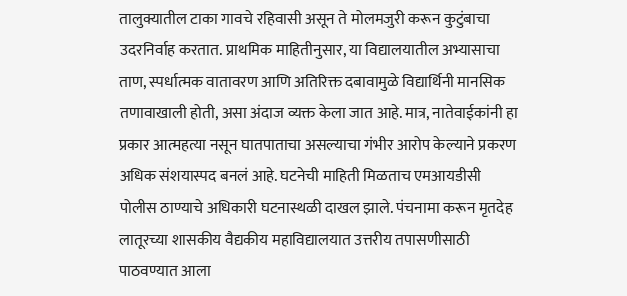तालुक्यातील टाका गावचे रहिवासी असून ते मोलमजुरी करून कुटुंबाचा उदरनिर्वाह करतात. प्राथमिक माहितीनुसार, या विद्यालयातील अभ्यासाचा ताण, स्पर्धात्मक वातावरण आणि अतिरिक्त दबावामुळे विद्यार्थिनी मानसिक तणावाखाली होती, असा अंदाज व्यक्त केला जात आहे. मात्र, नातेवाईकांनी हा प्रकार आत्महत्या नसून घातपाताचा असल्याचा गंभीर आरोप केल्याने प्रकरण अधिक संशयास्पद बनलं आहे. घटनेची माहिती मिळताच एमआयडीसी पोलीस ठाण्याचे अधिकारी घटनास्थळी दाखल झाले. पंचनामा करून मृतदेह लातूरच्या शासकीय वैद्यकीय महाविद्यालयात उत्तरीय तपासणीसाठी पाठवण्यात आला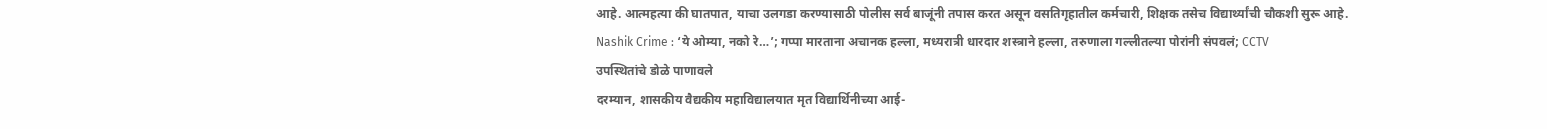आहे. आत्महत्या की घातपात, याचा उलगडा करण्यासाठी पोलीस सर्व बाजूंनी तपास करत असून वसतिगृहातील कर्मचारी, शिक्षक तसेच विद्यार्थ्यांची चौकशी सुरू आहे.
Nashik Crime : ‘ये ओम्या, नको रे…’; गप्पा मारताना अचानक हल्ला, मध्यरात्री धारदार शस्त्राने हल्ला, तरुणाला गल्लीतल्या पोरांनी संपवलं; CCTV
उपस्थितांचे डोळे पाणावले
दरम्यान, शासकीय वैद्यकीय महाविद्यालयात मृत विद्यार्थिनीच्या आई-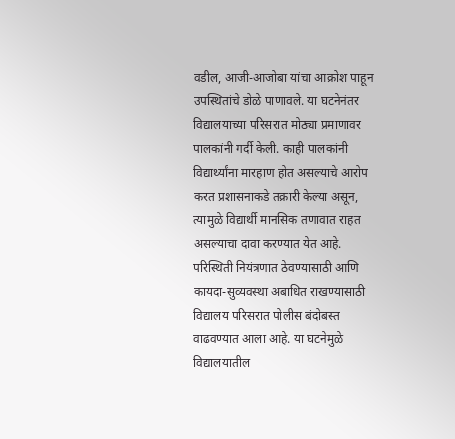वडील, आजी-आजोबा यांचा आक्रोश पाहून उपस्थितांचे डोळे पाणावले. या घटनेनंतर विद्यालयाच्या परिसरात मोठ्या प्रमाणावर पालकांनी गर्दी केली. काही पालकांनी विद्यार्थ्यांना मारहाण होत असल्याचे आरोप करत प्रशासनाकडे तक्रारी केल्या असून, त्यामुळे विद्यार्थी मानसिक तणावात राहत असल्याचा दावा करण्यात येत आहे. परिस्थिती नियंत्रणात ठेवण्यासाठी आणि कायदा-सुव्यवस्था अबाधित राखण्यासाठी विद्यालय परिसरात पोलीस बंदोबस्त वाढवण्यात आला आहे. या घटनेमुळे विद्यालयातील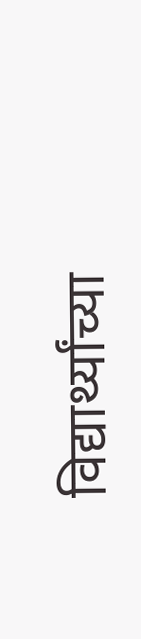विद्यार्थ्यांच्या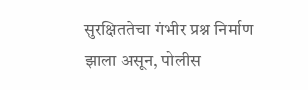सुरक्षिततेचा गंभीर प्रश्न निर्माण झाला असून, पोलीस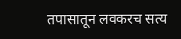तपासातून लवकरच सत्य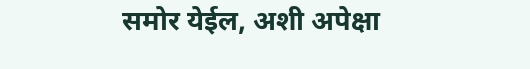समोर येईल, अशी अपेक्षा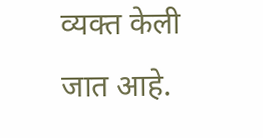व्यक्त केली जात आहे.